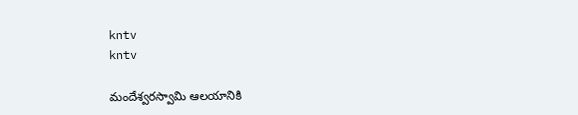kntv
kntv

మందేశ్వరస్వామి ఆలయానికి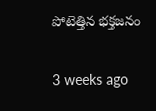పోటెత్తిన భక్తజనం

3 weeks ago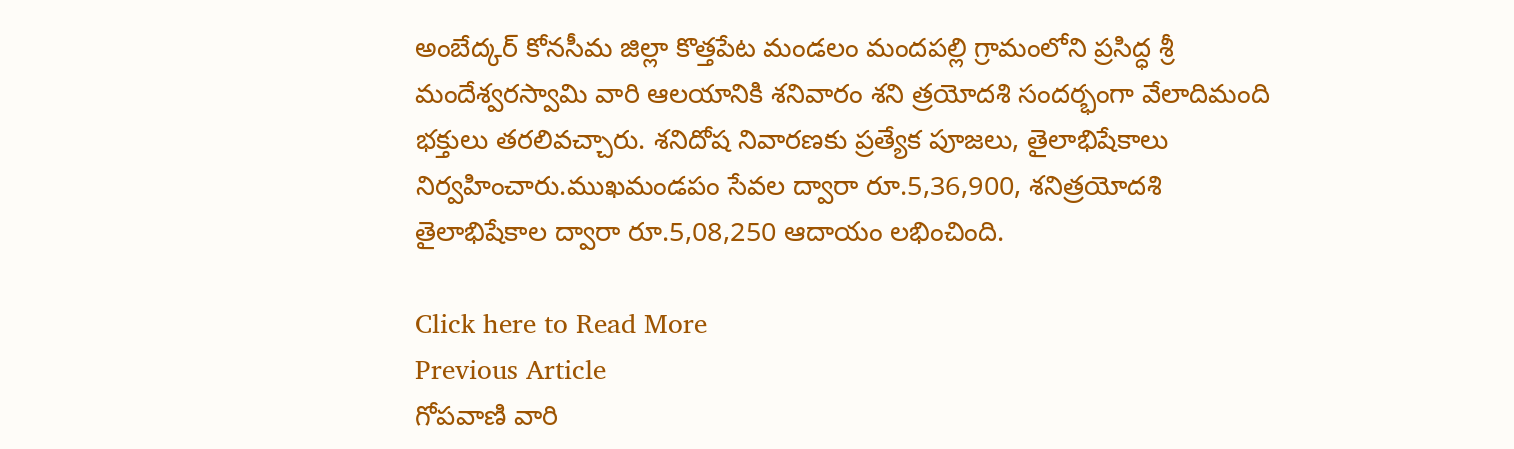అంబేద్కర్ కోనసీమ జిల్లా కొత్తపేట మండలం మందపల్లి గ్రామంలోని ప్రసిద్ధ శ్రీ మందేశ్వరస్వామి వారి ఆలయానికి శనివారం శని త్రయోదశి సందర్భంగా వేలాదిమంది భక్తులు తరలివచ్చారు. శనిదోష నివారణకు ప్రత్యేక పూజలు, తైలాభిషేకాలు నిర్వహించారు.ముఖమండపం సేవల ద్వారా రూ.5,36,900, శనిత్రయోదశి తైలాభిషేకాల ద్వారా రూ.5,08,250 ఆదాయం లభించింది.

Click here to Read More
Previous Article
గోపవాణి వారి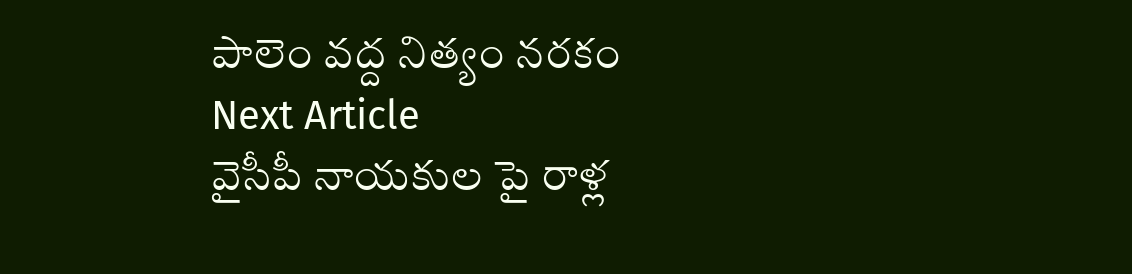పాలెం వద్ద నిత్యం నరకం
Next Article
వైసీపీ నాయకుల పై రాళ్ల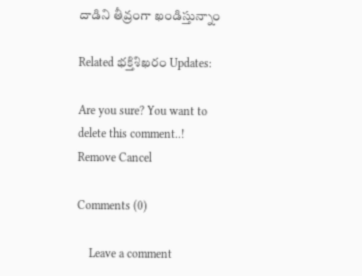దాడిని తీవ్రంగా ఖండిస్తున్నాం

Related భక్తిశిఖరం Updates:

Are you sure? You want to delete this comment..! Remove Cancel

Comments (0)

    Leave a comment